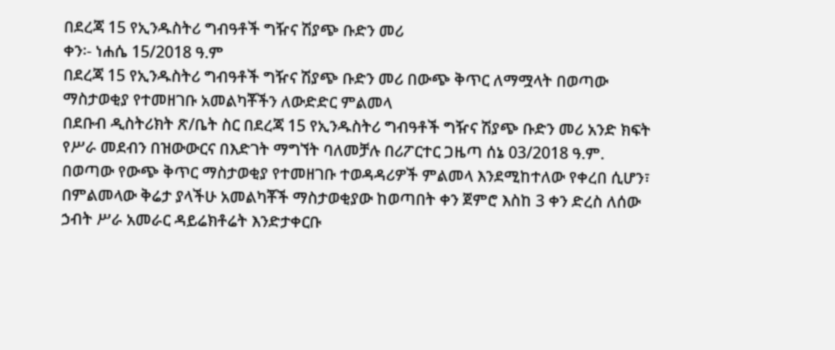በደረጃ 15 የኢንዱስትሪ ግብዓቶች ግዥና ሽያጭ ቡድን መሪ
ቀን፡- ነሐሴ 15/2018 ዓ.ም
በደረጃ 15 የኢንዱስትሪ ግብዓቶች ግዥና ሽያጭ ቡድን መሪ በውጭ ቅጥር ለማሟላት በወጣው ማስታወቂያ የተመዘገቡ አመልካቾችን ለውድድር ምልመላ
በደቡብ ዲስትሪክት ጽ/ቤት ስር በደረጃ 15 የኢንዱስትሪ ግብዓቶች ግዥና ሽያጭ ቡድን መሪ አንድ ክፍት የሥራ መደብን በዝውውርና በእድገት ማግኘት ባለመቻሉ በሪፖርተር ጋዜጣ ሰኔ 03/2018 ዓ.ም. በወጣው የውጭ ቅጥር ማስታወቂያ የተመዘገቡ ተወዳዳሪዎች ምልመላ እንደሚከተለው የቀረበ ሲሆን፣ በምልመላው ቅሬታ ያላችሁ አመልካቾች ማስታወቂያው ከወጣበት ቀን ጀምሮ እስከ 3 ቀን ድረስ ለሰው ኃብት ሥራ አመራር ዳይሬክቶሬት እንድታቀርቡ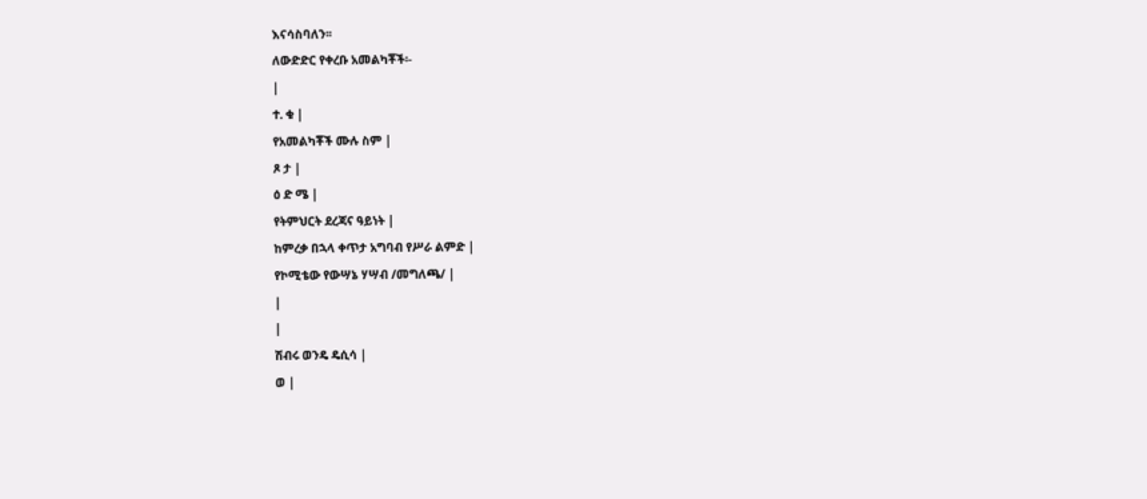እናሳስባለን፡፡
ለውድድር የቀረቡ አመልካቾች፡-
|
ተ. ቁ |
የአመልካቾች ሙሉ ስም |
ጾ ታ |
ዕ ድ ሜ |
የትምህርት ደረጃና ዓይነት |
ከምረቃ በኋላ ቀጥታ አግባብ የሥራ ልምድ |
የኮሚቴው የውሣኔ ሃሣብ /መግለጫ/ |
|
|
ሽብሩ ወንዴ ዴሲሳ |
ወ |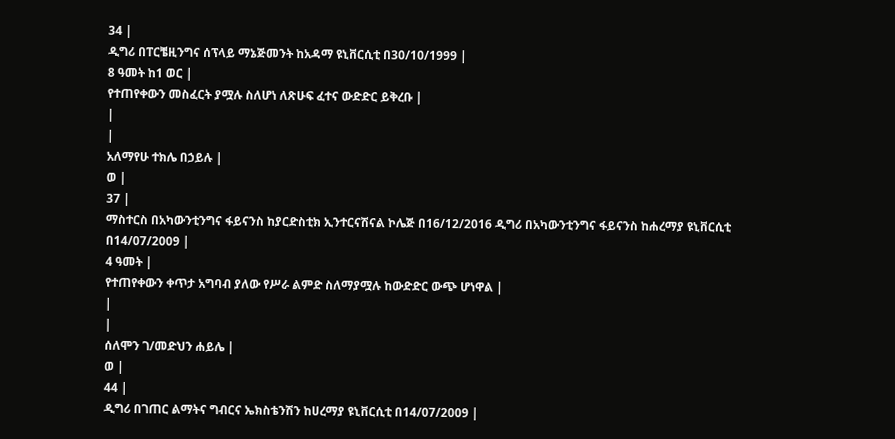34 |
ዲግሪ በፐርቼዚንግና ሰፕላይ ማኔጅመንት ከአዳማ ዩኒቨርሲቲ በ30/10/1999 |
8 ዓመት ከ1 ወር |
የተጠየቀውን መስፈርት ያሟሉ ስለሆነ ለጽሁፍ ፈተና ውድድር ይቅረቡ |
|
|
አለማየሁ ተክሌ በኃይሉ |
ወ |
37 |
ማስተርስ በአካውንቲንግና ፋይናንስ ከያርድስቲክ ኢንተርናሽናል ኮሌጅ በ16/12/2016 ዲግሪ በአካውንቲንግና ፋይናንስ ከሐረማያ ዩኒቨርሲቲ በ14/07/2009 |
4 ዓመት |
የተጠየቀውን ቀጥታ አግባብ ያለው የሥራ ልምድ ስለማያሟሉ ከውድድር ውጭ ሆነዋል |
|
|
ሰለሞን ገ/መድህን ሐይሌ |
ወ |
44 |
ዲግሪ በገጠር ልማትና ግብርና ኤክስቴንሽን ከሀረማያ ዩኒቨርሲቲ በ14/07/2009 |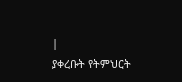|
ያቀረቡት የትምህርት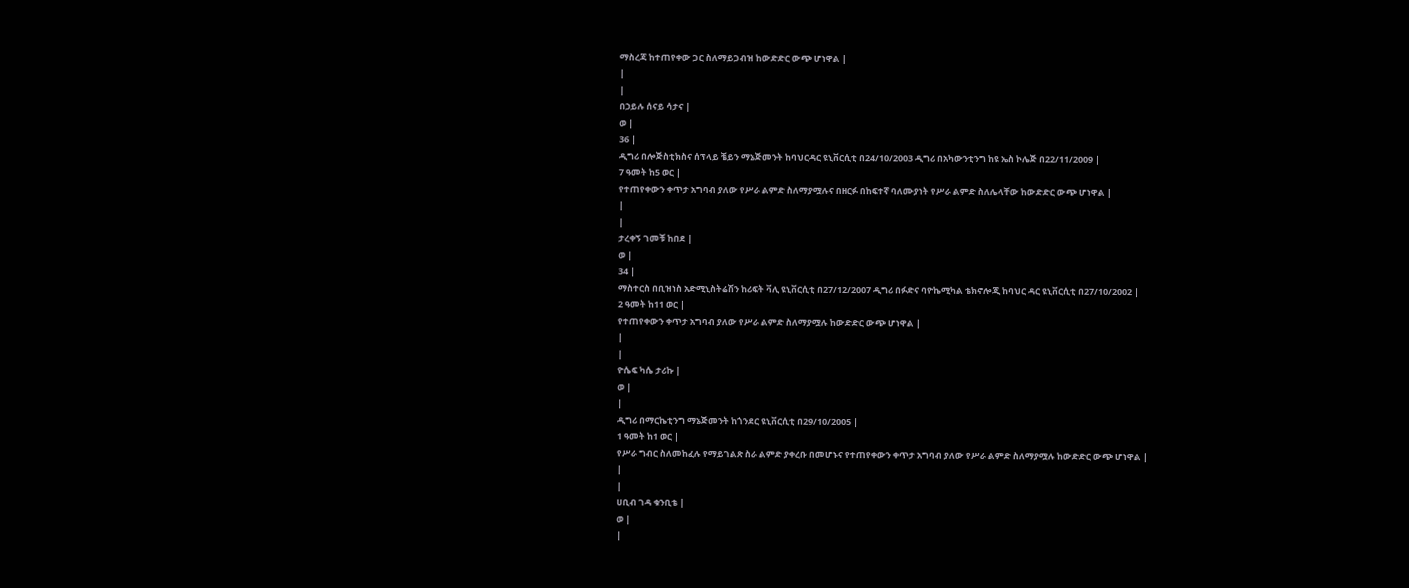ማስረጃ ከተጠየቀው ጋር ስለማይጋብዝ ከውድድር ውጭ ሆነዋል |
|
|
በኃይሉ ሰናይ ሳታና |
ወ |
36 |
ዲግሪ በሎጅስቲክስና ሰፕላይ ቼይን ማኔጅመንት ከባህርዳር ዩኒቨርሲቲ በ24/10/2003 ዲግሪ በአካውንቲንግ ከዩ ኤስ ኮሌጅ በ22/11/2009 |
7 ዓመት ከ5 ወር |
የተጠየቀውን ቀጥታ አግባብ ያለው የሥራ ልምድ ስለማያሟሉና በዘርፉ በከፍተኛ ባለሙያነት የሥራ ልምድ ስለሌላቸው ከውድድር ውጭ ሆነዋል |
|
|
ታረቀኝ ገመቹ ከበደ |
ወ |
34 |
ማስተርስ በቢዝነስ አድሚኒስትሬሽን ከሪፍት ቫሊ ዩኒቨርሲቲ በ27/12/2007 ዲግሪ በፉድና ባዮኬሚካል ቴክኖሎጂ ከባህር ዳር ዩኒቨርሲቲ በ27/10/2002 |
2 ዓመት ከ11 ወር |
የተጠየቀውን ቀጥታ አግባብ ያለው የሥራ ልምድ ስለማያሟሉ ከውድድር ውጭ ሆነዋል |
|
|
ዮሴፍ ካሴ ታሪኩ |
ወ |
|
ዲግሪ በማርኬቲንግ ማኔጅመንት ከጎንደር ዩኒቨርሲቲ በ29/10/2005 |
1 ዓመት ከ1 ወር |
የሥራ ግብር ስለመከፈሉ የማይገልጽ ስራ ልምድ ያቀረቡ በመሆኑና የተጠየቀውን ቀጥታ አግባብ ያለው የሥራ ልምድ ስለማያሟሉ ከውድድር ውጭ ሆነዋል |
|
|
ሀቢብ ገዳ ቁንቢቴ |
ወ |
|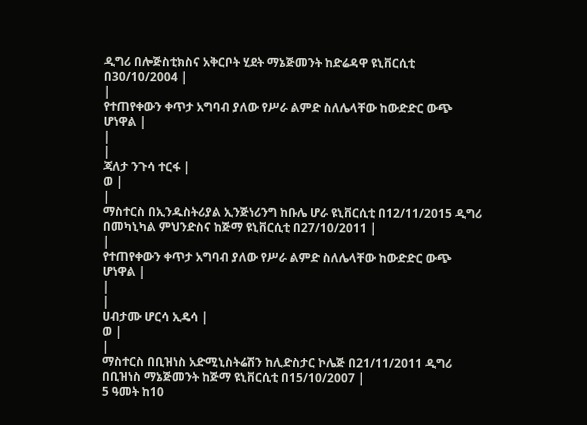ዲግሪ በሎጅስቲክስና አቅርቦት ሂደት ማኔጅመንት ከድሬዳዋ ዩኒቨርሲቲ በ30/10/2004 |
|
የተጠየቀውን ቀጥታ አግባብ ያለው የሥራ ልምድ ስለሌላቸው ከውድድር ውጭ ሆነዋል |
|
|
ጃለታ ንጉሳ ተርፋ |
ወ |
|
ማስተርስ በኢንዱስትሪያል ኢንጅነሪንግ ከቡሌ ሆራ ዩኒቨርሲቲ በ12/11/2015 ዲግሪ በመካኒካል ምህንድስና ከጅማ ዩኒቨርሲቲ በ27/10/2011 |
|
የተጠየቀውን ቀጥታ አግባብ ያለው የሥራ ልምድ ስለሌላቸው ከውድድር ውጭ ሆነዋል |
|
|
ሀብታሙ ሆርሳ ኢዴሳ |
ወ |
|
ማስተርስ በቢዝነስ አድሚኒስትሬሽን ከሊድስታር ኮሌጅ በ21/11/2011 ዲግሪ በቢዝነስ ማኔጅመንት ከጅማ ዩኒቨርሲቲ በ15/10/2007 |
5 ዓመት ከ10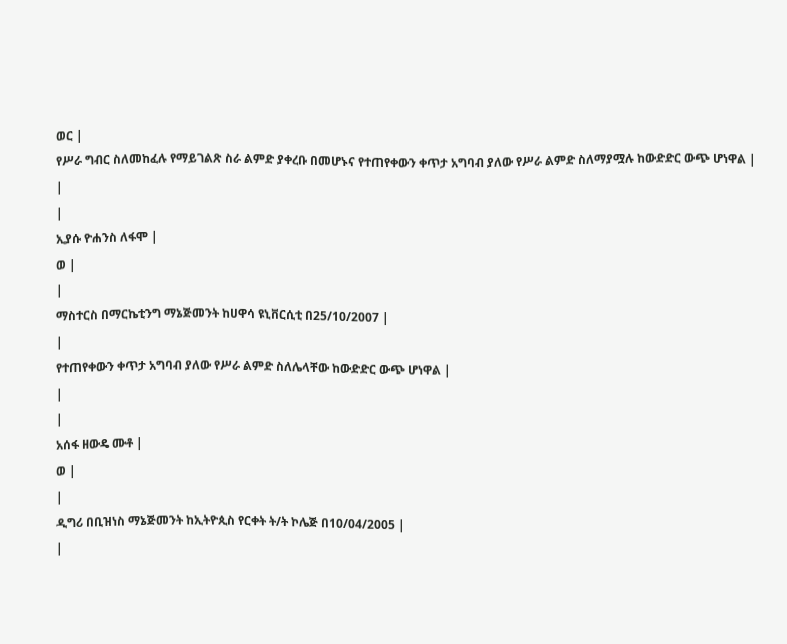ወር |
የሥራ ግብር ስለመከፈሉ የማይገልጽ ስራ ልምድ ያቀረቡ በመሆኑና የተጠየቀውን ቀጥታ አግባብ ያለው የሥራ ልምድ ስለማያሟሉ ከውድድር ውጭ ሆነዋል |
|
|
ኢያሱ ዮሐንስ ለፋሞ |
ወ |
|
ማስተርስ በማርኬቲንግ ማኔጅመንት ከሀዋሳ ዩኒቨርሲቲ በ25/10/2007 |
|
የተጠየቀውን ቀጥታ አግባብ ያለው የሥራ ልምድ ስለሌላቸው ከውድድር ውጭ ሆነዋል |
|
|
አሰፋ ዘውዴ ሙቶ |
ወ |
|
ዲግሪ በቢዝነስ ማኔጅመንት ከኢትዮጲስ የርቀት ት/ት ኮሌጅ በ10/04/2005 |
|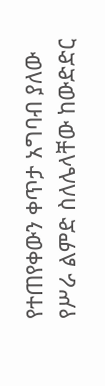የተጠየቀውን ቀጥታ አግባብ ያለው የሥራ ልምድ ስለሌላቸው ከውድድር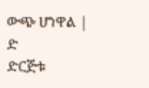ውጭ ሆነዋል |
ድ
ድርጅቱ